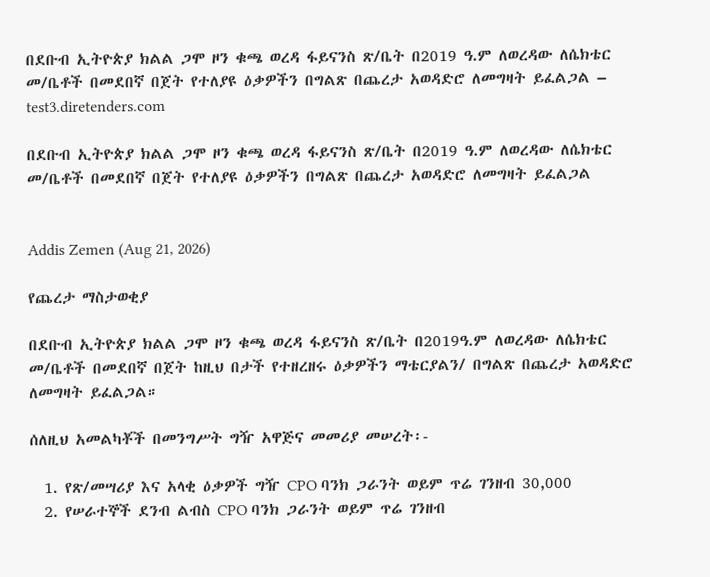በደቡብ ኢትዮጵያ ክልል ጋሞ ዞን ቁጫ ወረዳ ፋይናንስ ጽ/ቤት በ2019 ዓ.ም ለወረዳው ለሴክቴር መ/ቤቶች በመደበኛ በጀት የተለያዩ ዕቃዎችን በግልጽ በጨረታ አወዳድሮ ለመግዛት ይፈልጋል – test3.diretenders.com

በደቡብ ኢትዮጵያ ክልል ጋሞ ዞን ቁጫ ወረዳ ፋይናንስ ጽ/ቤት በ2019 ዓ.ም ለወረዳው ለሴክቴር መ/ቤቶች በመደበኛ በጀት የተለያዩ ዕቃዎችን በግልጽ በጨረታ አወዳድሮ ለመግዛት ይፈልጋል


Addis Zemen (Aug 21, 2026)

የጨረታ ማስታወቂያ

በደቡብ ኢትዮጵያ ክልል ጋሞ ዞን ቁጫ ወረዳ ፋይናንስ ጽ/ቤት በ2019ዓ.ም ለወረዳው ለሴክቴር መ/ቤቶች በመደበኛ በጀት ከዚህ በታች የተዘረዘሩ ዕቃዎችን ማቴርያልን/ በግልጽ በጨረታ አወዳድሮ ለመግዛት ይፈልጋል።

ሰለዚህ አመልካቾች በመንግሥት ግዥ አዋጅና መመሪያ መሠረት፡-

  1. የጽ/መሣሪያ እና አላቂ ዕቃዎች ግዥ CPO ባንክ ጋራንት ወይም ጥሬ ገንዘብ 30,000
  2. የሠራተኞች ደንብ ልብስ CPO ባንክ ጋራንት ወይም ጥሬ ገንዘብ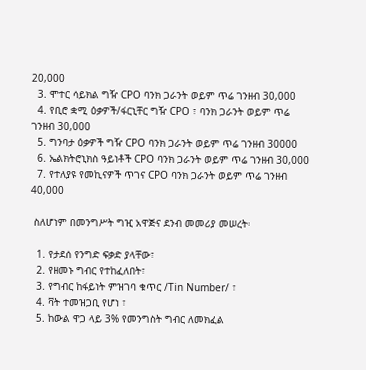20,000
  3. ሞተር ሳይክል ግዥ CPO ባንክ ጋራንት ወይም ጥሬ ገንዘብ 30,000
  4. የቢሮ ቋሚ ዕቃዎች/ፋርኒቸር ግዥ CPO ፣ ባንክ ጋራንት ወይም ጥሬ ገንዘብ 30,000
  5. ግንባታ ዕቃዎች ግዥ CPO ባንክ ጋራንት ወይም ጥሬ ገንዘብ 30000
  6. ኤልክትሮኒክስ ዓይነቶች CPO ባንክ ጋራንት ወይም ጥሬ ገንዘብ 30,000
  7. የተለያዩ የመኪናዎች ጥገና CPO ባንክ ጋራንት ወይም ጥሬ ገንዘብ 40,000

 ስለሆነም በመንግሥት ግዢ አዋጅና ደንብ መመሪያ መሠረት፡

  1. የታደሰ የንግድ ፍቃድ ያላቸው፣
  2. የዘመኑ ግብር የተከፈለበት፣
  3. የግብር ከፋይነት ምዝገባ ቁጥር /Tin Number/ ፣
  4. ቫት ተመዝጋቢ የሆነ ፣
  5. ከውል ዋጋ ላይ 3% የመንግስት ግብር ለመክፈል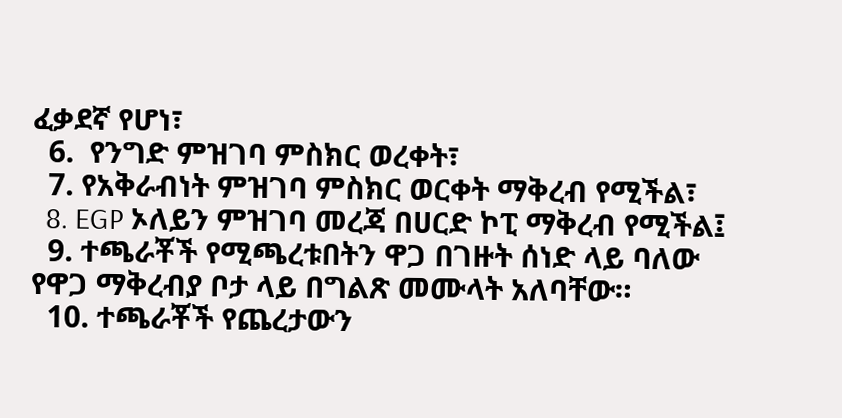ፈቃደኛ የሆነ፣
  6.  የንግድ ምዝገባ ምስክር ወረቀት፣
  7. የአቅራብነት ምዝገባ ምስክር ወርቀት ማቅረብ የሚችል፣
  8. EGP ኦለይን ምዝገባ መረጃ በሀርድ ኮፒ ማቅረብ የሚችል፤
  9. ተጫራቾች የሚጫረቱበትን ዋጋ በገዙት ሰነድ ላይ ባለው የዋጋ ማቅረብያ ቦታ ላይ በግልጽ መሙላት አለባቸው።
  10. ተጫራቾች የጨረታውን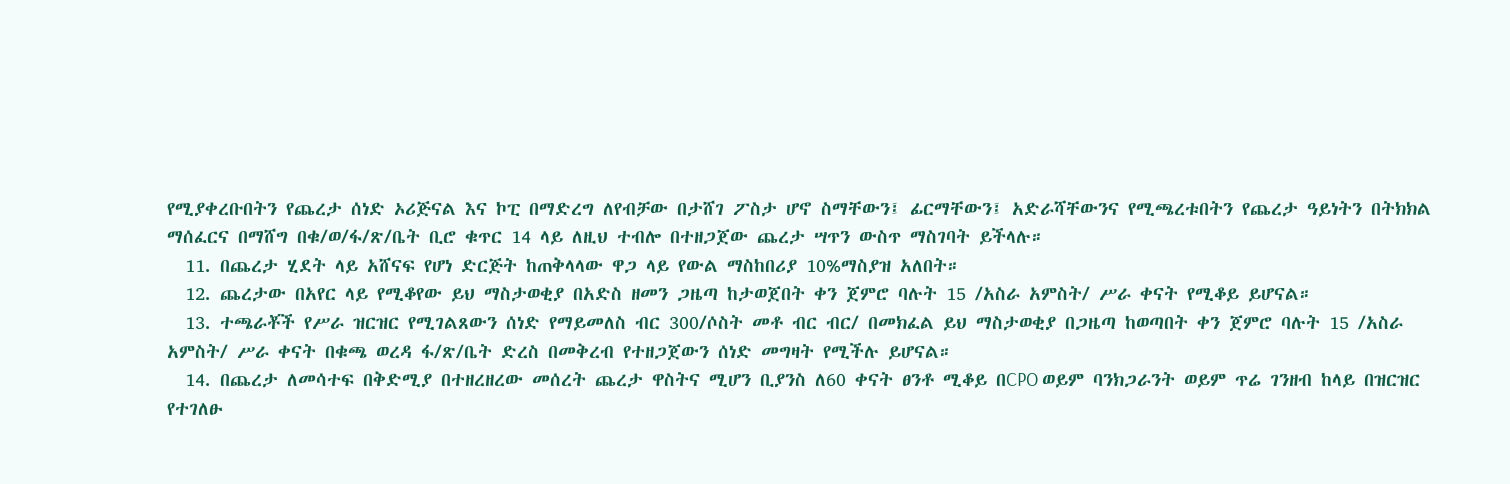የሚያቀረቡበትን የጨረታ ሰነድ ኦሪጅናል እና ኮፒ በማድረግ ለየብቻው በታሸገ ፖስታ ሆኖ ስማቸውን፤ ፊርማቸውን፤ አድራሻቸውንና የሚጫረቱበትን የጨረታ ዓይነትን በትክክል ማሰፈርና በማሸግ በቁ/ወ/ፋ/ጽ/ቤት ቢሮ ቁጥር 14 ላይ ለዚህ ተብሎ በተዘጋጀው ጨረታ ሣጥን ውስጥ ማስገባት ይችላሉ።
  11. በጨረታ ሂደት ላይ አሸናፍ የሆነ ድርጅት ከጠቅላላው ዋጋ ላይ የውል ማስከበሪያ 10%ማስያዝ አለበት።
  12. ጨረታው በአየር ላይ የሚቆየው ይህ ማስታወቂያ በአድስ ዘመን ጋዜጣ ከታወጀበት ቀን ጀምሮ ባሉት 15 /አስራ አምስት/ ሥራ ቀናት የሚቆይ ይሆናል።
  13. ተጫራቾች የሥራ ዝርዝር የሚገልጸውን ሰነድ የማይመለስ ብር 300/ሶስት መቶ ብር ብር/ በመክፈል ይህ ማስታወቂያ በጋዜጣ ከወጣበት ቀን ጀምሮ ባሉት 15 /አስራ አምስት/ ሥራ ቀናት በቁጫ ወረዳ ፋ/ጽ/ቤት ድረስ በመቅረብ የተዘጋጀውን ሰነድ መግዛት የሚችሉ ይሆናል።
  14. በጨረታ ለመሳተፍ በቅድሚያ በተዘረዘረው መሰረት ጨረታ ዋስትና ሚሆን ቢያንስ ለ60 ቀናት ፀንቶ ሚቆይ በCPO ወይም ባንክጋራንት ወይም ጥሬ ገንዘብ ከላይ በዝርዝር የተገለፁ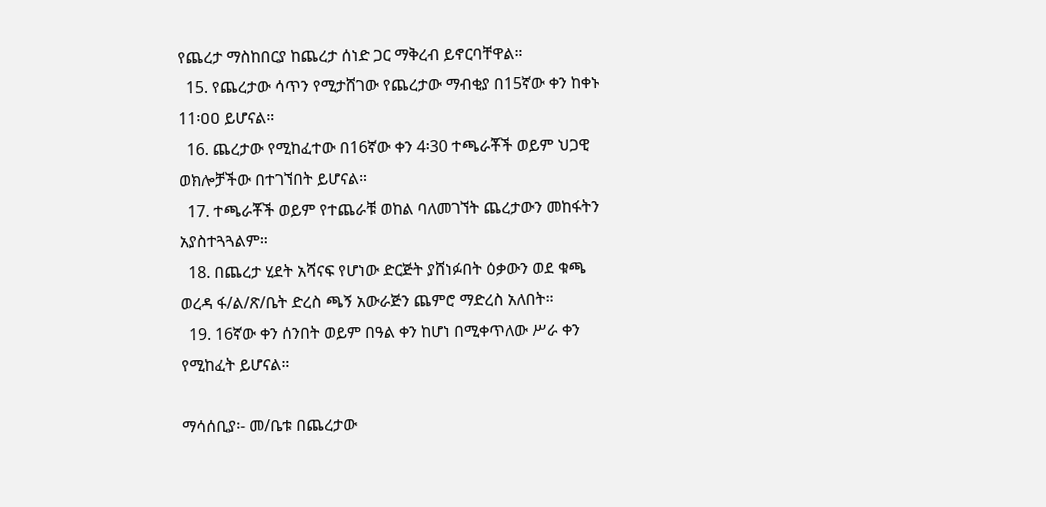የጨረታ ማስከበርያ ከጨረታ ሰነድ ጋር ማቅረብ ይኖርባቸዋል።
  15. የጨረታው ሳጥን የሚታሸገው የጨረታው ማብቂያ በ15ኛው ቀን ከቀኑ 11፡ዐዐ ይሆናል።
  16. ጨረታው የሚከፈተው በ16ኛው ቀን 4፡30 ተጫራቾች ወይም ህጋዊ ወክሎቻችው በተገኘበት ይሆናል።
  17. ተጫራቾች ወይም የተጨራቹ ወከል ባለመገኘት ጨረታውን መከፋትን አያስተጓጓልም።
  18. በጨረታ ሂደት አሻናፍ የሆነው ድርጅት ያሸነፉበት ዕቃውን ወደ ቁጫ ወረዳ ፋ/ል/ጽ/ቤት ድረስ ጫኝ አውራጅን ጨምሮ ማድረስ አለበት።
  19. 16ኛው ቀን ሰንበት ወይም በዓል ቀን ከሆነ በሚቀጥለው ሥራ ቀን የሚከፈት ይሆናል።

ማሳሰቢያ፡- መ/ቤቱ በጨረታው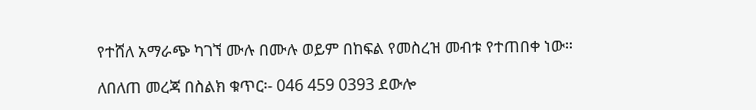የተሸለ አማራጭ ካገኘ ሙሉ በሙሉ ወይም በከፍል የመስረዝ መብቱ የተጠበቀ ነው።

ለበለጠ መረጃ በስልክ ቁጥር፡- 046 459 0393 ደውሎ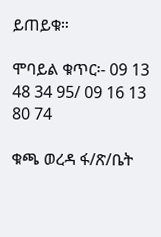ይጠይቁ።

ሞባይል ቁጥር፡- 09 13 48 34 95/ 09 16 13 80 74

ቁጫ ወረዳ ፋ/ጽ/ቤት